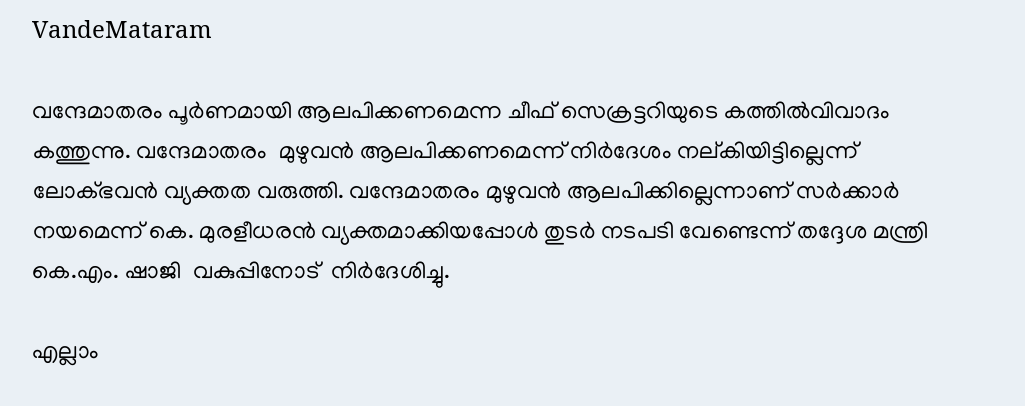VandeMataram

വന്ദേമാതരം പൂര്‍ണമായി ആലപിക്കണമെന്ന ചീഫ് സെക്രട്ടറിയുടെ കത്തില്‍വിവാദം കത്തുന്നു. വന്ദേമാതരം  മുഴുവന്‍ ആലപിക്കണമെന്ന് നിര്‍ദേശം നല്കിയിട്ടില്ലെന്ന് ലോക്ഭവന്‍ വ്യക്തത വരുത്തി. വന്ദേമാതരം മുഴുവന്‍ ആലപിക്കില്ലെന്നാണ് സര്‍ക്കാര്‍ നയമെന്ന് കെ. മുരളീധരന്‍ വ്യക്തമാക്കിയപ്പോള്‍ തുടര്‍ നടപടി വേണ്ടെന്ന് തദ്ദേശ മന്ത്രി കെ.എം. ഷാജി  വകുപ്പിനോട്  നിര്‍ദേശിച്ചു.

എല്ലാം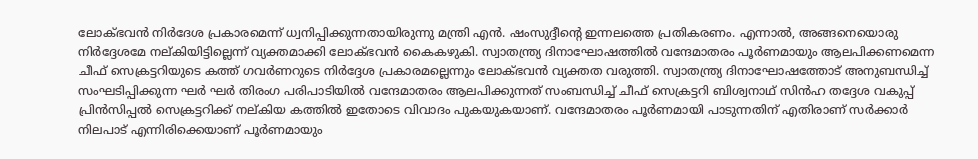ലോക്ഭവന്‍ നിര്‍ദേശ പ്രകാരമെന്ന് ധ്വനിപ്പിക്കുന്നതായിരുന്നു മന്ത്രി എന്‍. ഷംസുദ്ദീന്‍റെ ഇന്നലത്തെ പ്രതികരണം. എന്നാല്‍, അങ്ങനെയൊരു നിര്‍ദ്ദേശമേ നല്കിയിട്ടില്ലെന്ന് വ്യക്തമാക്കി ലോക്ഭവന്‍ കൈകഴുകി. സ്വാതന്ത്ര്യ ദിനാഘോഷത്തില്‍ വന്ദേമാതരം പൂര്‍ണമായും ആലപിക്കണമെന്ന ചീഫ് സെക്രട്ടറിയുടെ കത്ത് ഗവര്‍ണറുടെ നിര്‍ദ്ദേശ പ്രകാരമല്ലെന്നും ലോക്ഭവന്‍ വ്യക്തത വരുത്തി. സ്വാതന്ത്ര്യ ദിനാഘോഷത്തോട് അനുബന്ധിച്ച് സംഘടിപ്പിക്കുന്ന ഘര്‍ ഘര്‍ തിരംഗ പരിപാടിയില്‍ വന്ദേമാതരം ആലപിക്കുന്നത് സംബന്ധിച്ച് ചീഫ് സെക്രട്ടറി ബിശ്വനാഥ് സിന്‍ഹ തദ്ദേശ വകുപ്പ് പ്രിന്‍സിപ്പല്‍ സെക്രട്ടറിക്ക് നല്കിയ കത്തില്‍ ഇതോടെ വിവാദം പുകയുകയാണ്. വന്ദേമാതരം പൂര്‍ണമായി പാടുന്നതിന് എതിരാണ് സര്‍ക്കാര്‍ നിലപാട് എന്നിരിക്കെയാണ് പൂര്‍ണമായും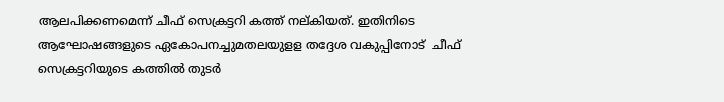ആലപിക്കണമെന്ന് ചീഫ് സെക്രട്ടറി കത്ത് നല്കിയത്. ഇതിനിടെ ആഘോഷങ്ങളുടെ ഏകോപനച്ചുമതലയുളള തദ്ദേശ വകുപ്പിനോട്  ചീഫ് സെക്രട്ടറിയുടെ കത്തില്‍ തുടര്‍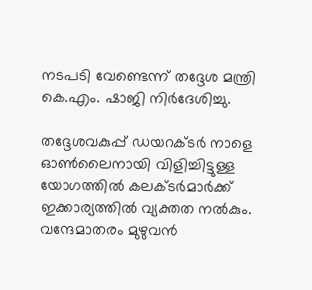നടപടി വേണ്ടെന്ന് തദ്ദേശ മന്ത്രി കെ.എം. ഷാജി നിര്‍ദേശിച്ചു.

തദ്ദേശവകുപ്പ് ഡയറക്ടര്‍ നാളെ ഓണ്‍ലൈനായി വിളിച്ചിട്ടുള്ള യോഗത്തില്‍ കലക്ടര്‍മാര്‍ക്ക് ഇക്കാര്യത്തില്‍ വ്യക്തത നല്‍കും. വന്ദേമാതരം മുഴുവന്‍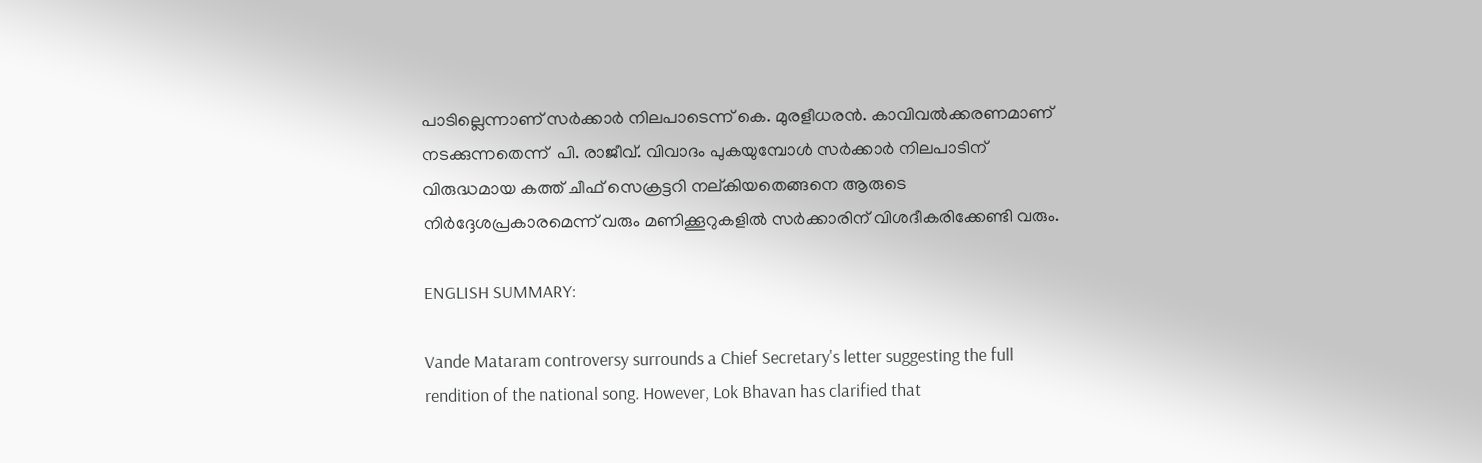പാടില്ലെന്നാണ് സര്‍ക്കാര്‍ നിലപാടെന്ന് കെ. മുരളീധരന്‍. കാവിവല്‍ക്കരണമാണ് നടക്കുന്നതെന്ന്  പി. രാജീവ്. വിവാദം പുകയുമ്പോള്‍ സര്‍ക്കാര്‍ നിലപാടിന് വിരുദ്ധമായ കത്ത് ചീഫ് സെക്രട്ടറി നല്കിയതെങ്ങനെ ആരുടെ നിര്‍ദ്ദേശപ്രകാരമെന്ന് വരും മണിക്കൂറുകളില്‍ സര്‍ക്കാരിന് വിശദീകരിക്കേണ്ടി വരും.

ENGLISH SUMMARY:

Vande Mataram controversy surrounds a Chief Secretary's letter suggesting the full rendition of the national song. However, Lok Bhavan has clarified that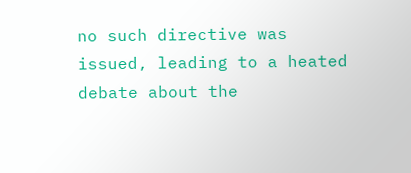no such directive was issued, leading to a heated debate about the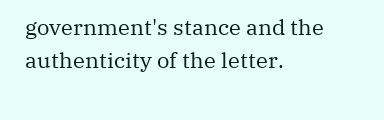government's stance and the authenticity of the letter.